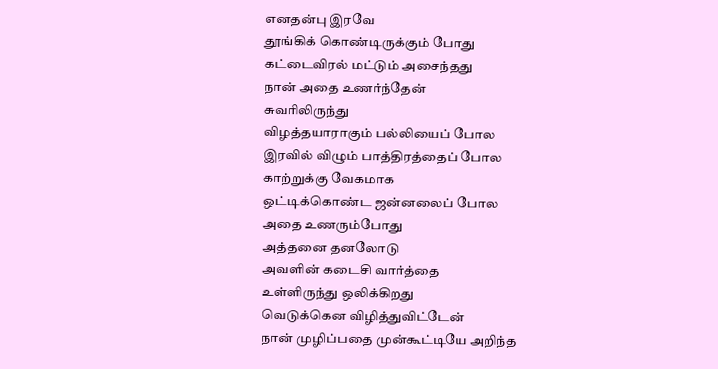எனதன்பு இரவே
தூங்கிக் கொண்டிருக்கும் போது
கட்டைவிரல் மட்டும் அசைந்தது
நான் அதை உணர்ந்தேன்
சுவரிலிருந்து
விழத்தயாராகும் பல்லியைப் போல
இரவில் விழும் பாத்திரத்தைப் போல
காற்றுக்கு வேகமாக
ஒட்டிக்கொண்ட ஜன்னலைப் போல
அதை உணரும்போது
அத்தனை தனலோடு
அவளின் கடைசி வார்த்தை
உள்ளிருந்து ஒலிக்கிறது
வெடுக்கென விழித்துவிட்டேன்
நான் முழிப்பதை முன்கூட்டியே அறிந்த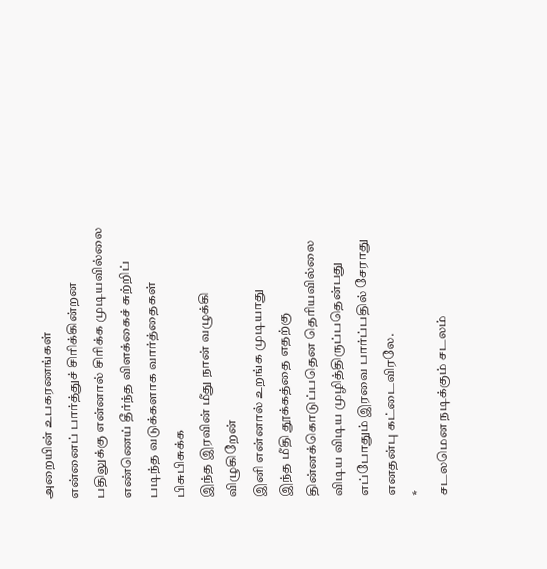அறையின் உபகரணங்கள்
என்னைப் பார்த்துச் சிரிக்கின்றன
பதிலுக்கு என்னால் சிரிக்க முடியவில்லை
எண்ணெய் தீர்ந்த விளக்கைச் சுற்றிப் படிந்த வடுக்களாக வார்த்தைகள் பிசுபிசுக்க
இந்த இரவின் மீது நான் வழுக்கி விழுகிறேன்
இனி என்னால் உறங்க முடியாது
இந்த மீதி தூக்கத்தை எதற்கு தின்னக்கொடுப்பதென தெரியவில்லை
விடிய விடிய முழித்திருப்பதென்பது
எப்போதும் இரவை பார்ப்பதில் சேராது
எனதன்பு கட்டைவிரலே.
*
சடலமென நடிக்கும் சடலம்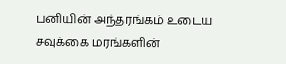பனியின் அந்தரங்கம் உடைய
சவுக்கை மரங்களின்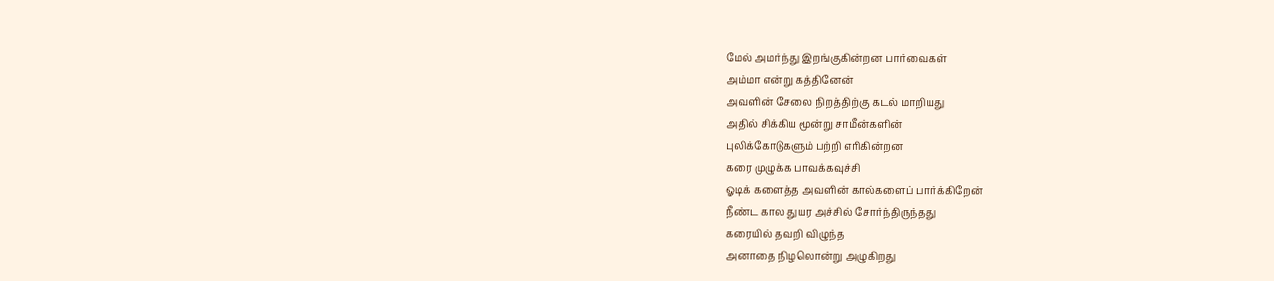மேல் அமர்ந்து இறங்குகின்றன பார்வைகள்
அம்மா என்று கத்தினேன்
அவளின் சேலை நிறத்திற்கு கடல் மாறியது
அதில் சிக்கிய மூன்று சாமீன்களின்
புலிக்கோடுகளும் பற்றி எரிகின்றன
கரை முழுக்க பாவக்கவுச்சி
ஓடிக் களைத்த அவளின் கால்களைப் பார்க்கிறேன்
நீண்ட கால துயர அச்சில் சோர்ந்திருந்தது
கரையில் தவறி விழுந்த
அனாதை நிழலொன்று அழுகிறது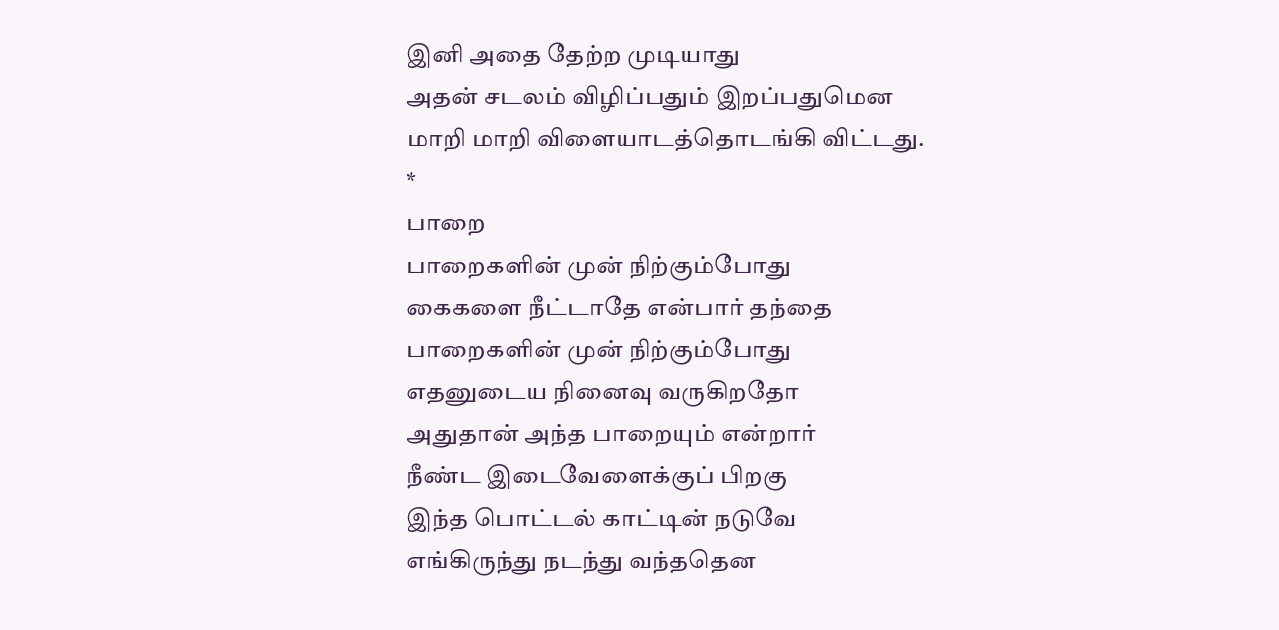இனி அதை தேற்ற முடியாது
அதன் சடலம் விழிப்பதும் இறப்பதுமென
மாறி மாறி விளையாடத்தொடங்கி விட்டது.
*
பாறை
பாறைகளின் முன் நிற்கும்போது
கைகளை நீட்டாதே என்பார் தந்தை
பாறைகளின் முன் நிற்கும்போது
எதனுடைய நினைவு வருகிறதோ
அதுதான் அந்த பாறையும் என்றார்
நீண்ட இடைவேளைக்குப் பிறகு
இந்த பொட்டல் காட்டின் நடுவே
எங்கிருந்து நடந்து வந்ததென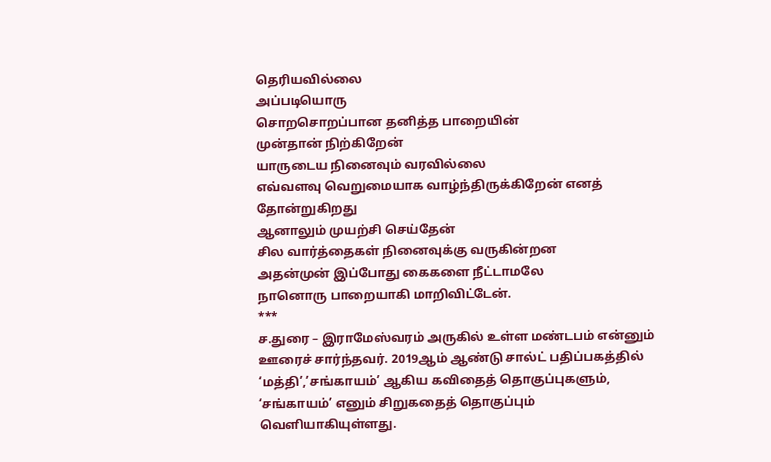தெரியவில்லை
அப்படியொரு
சொறசொறப்பான தனித்த பாறையின்
முன்தான் நிற்கிறேன்
யாருடைய நினைவும் வரவில்லை
எவ்வளவு வெறுமையாக வாழ்ந்திருக்கிறேன் எனத் தோன்றுகிறது
ஆனாலும் முயற்சி செய்தேன்
சில வார்த்தைகள் நினைவுக்கு வருகின்றன
அதன்முன் இப்போது கைகளை நீட்டாமலே
நானொரு பாறையாகி மாறிவிட்டேன்.
***
ச.துரை – இராமேஸ்வரம் அருகில் உள்ள மண்டபம் என்னும் ஊரைச் சார்ந்தவர். 2019ஆம் ஆண்டு சால்ட் பதிப்பகத்தில் ‘மத்தி’,’சங்காயம்’ ஆகிய கவிதைத் தொகுப்புகளும், ‘சங்காயம்’ எனும் சிறுகதைத் தொகுப்பும் வெளியாகியுள்ளது.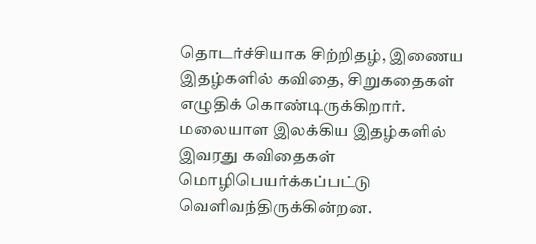தொடர்ச்சியாக சிற்றிதழ், இணைய இதழ்களில் கவிதை, சிறுகதைகள் எழுதிக் கொண்டிருக்கிறார். மலையாள இலக்கிய இதழ்களில் இவரது கவிதைகள் மொழிபெயர்க்கப்பட்டு வெளிவந்திருக்கின்றன.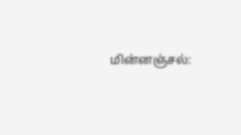மின்னஞ்சல்: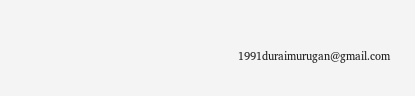1991duraimurugan@gmail.com